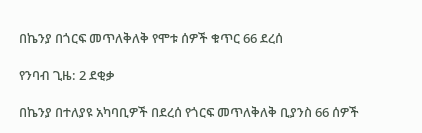በኬንያ በጎርፍ መጥለቅለቅ የሞቱ ሰዎች ቁጥር 66 ደረሰ

የንባብ ጊዜ: 2 ደቂቃ

በኬንያ በተለያዩ አካባቢዎች በደረሰ የጎርፍ መጥለቅለቅ ቢያንስ 66 ሰዎች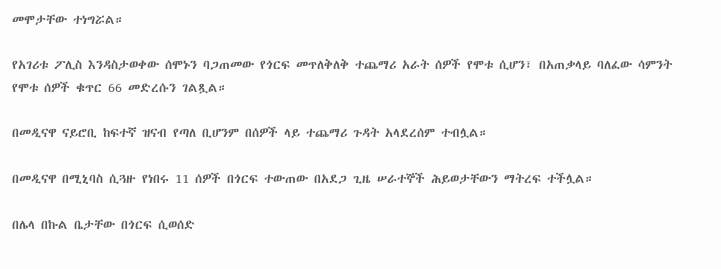መሞታቸው ተነግሯል።

የአገሪቱ ፖሊስ እንዳስታወቀው ሰሞኑን ባጋጠመው የጎርፍ መጥለቅለቅ ተጨማሪ አራት ሰዎች የሞቱ ሲሆን፣ በአጠቃላይ ባለፈው ሳምንት የሞቱ ሰዎች ቁጥር 66 መድረሱን ገልጿል።

በመዲናዋ ናይሮቢ ከፍተኛ ዝናብ የጣለ ቢሆንም በሰዎች ላይ ተጨማሪ ጉዳት አላደረሰም ተብሏል።

በመዲናዋ በሚኒባስ ሲጓዙ የነበሩ 11 ሰዎች በጎርፍ ተውጠው በአደጋ ጊዜ ሠራተኞች ሕይወታቸውን ማትረፍ ተችሏል።

በሌላ በኩል ቤታቸው በጎርፍ ሲወሰድ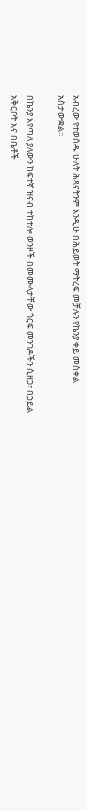አብረው የተወሰዱ ሁለት ሕጻናትንም እንዲሁ በሕይወት ማትረፍ መቻሉን የኬንያ ቀይ መስቀል አስታውቋል።

በኬንያ እየጣለ ያለውን ከፍተኛ ዝናብ ተከተሎ ወንዞች በመሙላታቸው ጎርፍ መንገዶችን ሲዘጋ፣ በኃይል አቅርቦት እና በቤቶች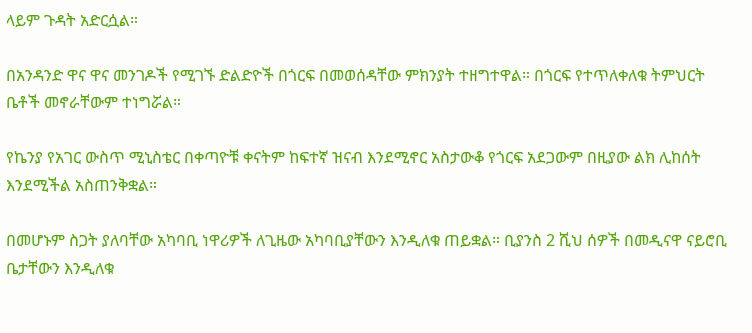ላይም ጉዳት አድርሷል።

በአንዳንድ ዋና ዋና መንገዶች የሚገኙ ድልድዮች በጎርፍ በመወሰዳቸው ምክንያት ተዘግተዋል። በጎርፍ የተጥለቀለቁ ትምህርት ቤቶች መኖራቸውም ተነግሯል።

የኬንያ የአገር ውስጥ ሚኒስቴር በቀጣዮቹ ቀናትም ከፍተኛ ዝናብ እንደሚኖር አስታውቆ የጎርፍ አደጋውም በዚያው ልክ ሊከሰት እንደሚችል አስጠንቅቋል።

በመሆኑም ስጋት ያለባቸው አካባቢ ነዋሪዎች ለጊዜው አካባቢያቸውን እንዲለቁ ጠይቋል። ቢያንስ 2 ሺህ ሰዎች በመዲናዋ ናይሮቢ ቤታቸውን እንዲለቁ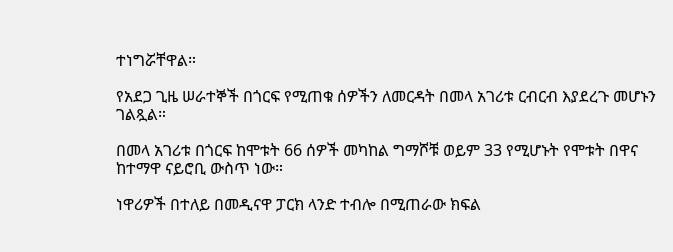ተነግሯቸዋል።

የአደጋ ጊዜ ሠራተኞች በጎርፍ የሚጠቁ ሰዎችን ለመርዳት በመላ አገሪቱ ርብርብ እያደረጉ መሆኑን ገልጿል።

በመላ አገሪቱ በጎርፍ ከሞቱት 66 ሰዎች መካከል ግማሾቹ ወይም 33 የሚሆኑት የሞቱት በዋና ከተማዋ ናይሮቢ ውስጥ ነው።

ነዋሪዎች በተለይ በመዲናዋ ፓርክ ላንድ ተብሎ በሚጠራው ክፍል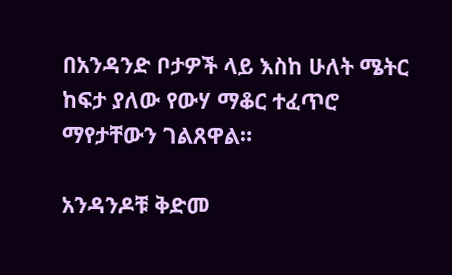በአንዳንድ ቦታዎች ላይ እስከ ሁለት ሜትር ከፍታ ያለው የውሃ ማቆር ተፈጥሮ ማየታቸውን ገልጸዋል።

አንዳንዶቹ ቅድመ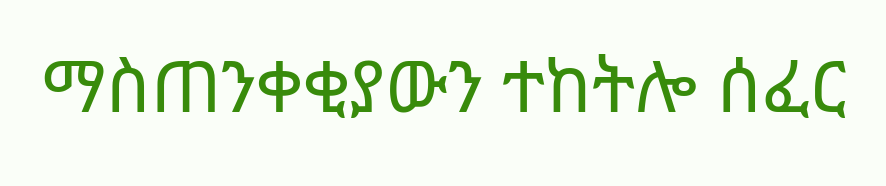ማስጠንቀቂያውን ተከትሎ ሰፈር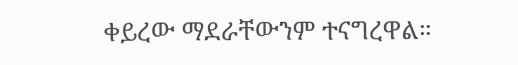ቀይረው ማደራቸውንም ተናግረዋል።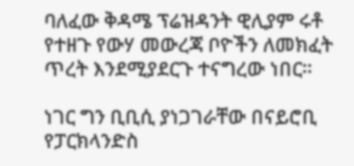ባለፈው ቅዳሜ ፕሬዝዳንት ዊሊያም ሩቶ የተዘጉ የውሃ መውረጃ ቦዮችን ለመክፈት ጥረት እንደሚያደርጉ ተናግረው ነበር።

ነገር ግን ቢቢሲ ያነጋገራቸው በናይሮቢ የፓርክላንድስ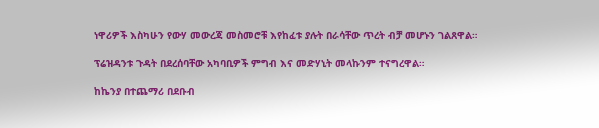ነዋሪዎች እስካሁን የውሃ መውረጃ መስመሮቹ እየከፈቱ ያሉት በራሳቸው ጥረት ብቻ መሆኑን ገልጸዋል።

ፕሬዝዳንቱ ጉዳት በደረሰባቸው አካባቢዎች ምግብ እና መድሃኒት መላኩንም ተናግረዋል።

ከኬንያ በተጨማሪ በደቡብ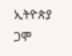ኢትዮጵያ ጋሞ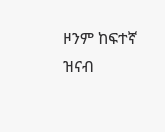ዞንም ከፍተኛ ዝናብ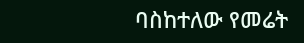ባስከተለው የመሬት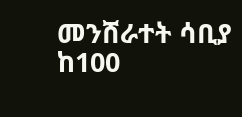መንሸራተት ሳቢያ ከ100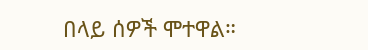በላይ ሰዎች ሞተዋል።